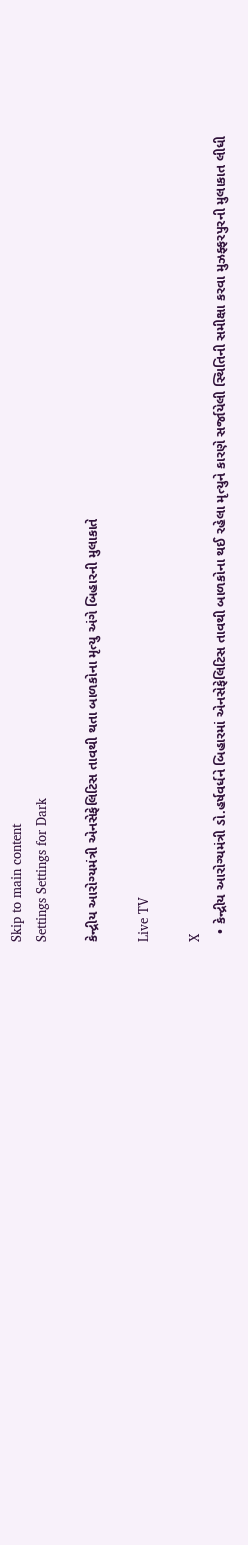Skip to main content
Settings Settings for Dark

કેન્દ્રીય આરોગ્યમંત્રી એનસેફેલિટિસ તાવથી થતા બાળકોના મૃત્યુ અંગે બિહારની મુલાકાતે

Live TV

X
  • કેન્દ્રીય આરોગ્યમંત્રી ડો.હર્ષવર્ધને બિહારમાં એનસેફેલિટિસ તાવથી બાળકોના થઈ રહેલા મૃત્યુને કારણે સર્જાયેલી સ્થિતિની સમીક્ષા કરવા મુઝફ્ફરપુરની મુલાકાત લીધી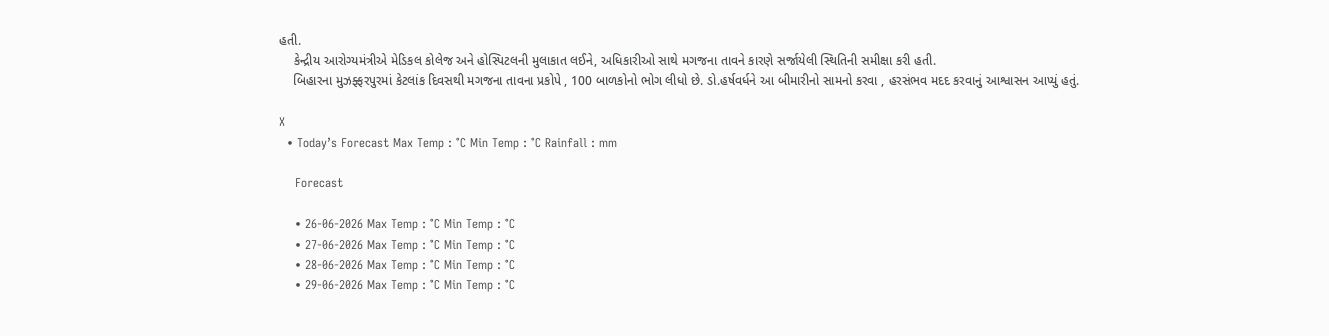હતી.
    કેન્દ્રીય આરોગ્યમંત્રીએ મેડિકલ કોલેજ અને હોસ્પિટલની મુલાકાત લઈને, અધિકારીઓ સાથે મગજના તાવને કારણે સર્જાયેલી સ્થિતિની સમીક્ષા કરી હતી.
    બિહારના મુઝફ્ફરપુરમાં કેટલાંક દિવસથી મગજના તાવના પ્રકોપે , 100 બાળકોનો ભોગ લીધો છે. ડો.હર્ષવર્ધને આ બીમારીનો સામનો કરવા , હરસંભવ મદદ કરવાનું આશ્વાસન આપ્યું હતું.

X
  • Today’s Forecast Max Temp : °C Min Temp : °C Rainfall : mm

    Forecast

    • 26-06-2026 Max Temp : °C Min Temp : °C
    • 27-06-2026 Max Temp : °C Min Temp : °C
    • 28-06-2026 Max Temp : °C Min Temp : °C
    • 29-06-2026 Max Temp : °C Min Temp : °C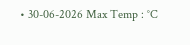• 30-06-2026 Max Temp : °C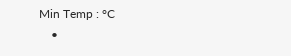Min Temp : °C
    •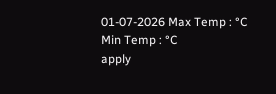01-07-2026 Max Temp : °C Min Temp : °C
apply